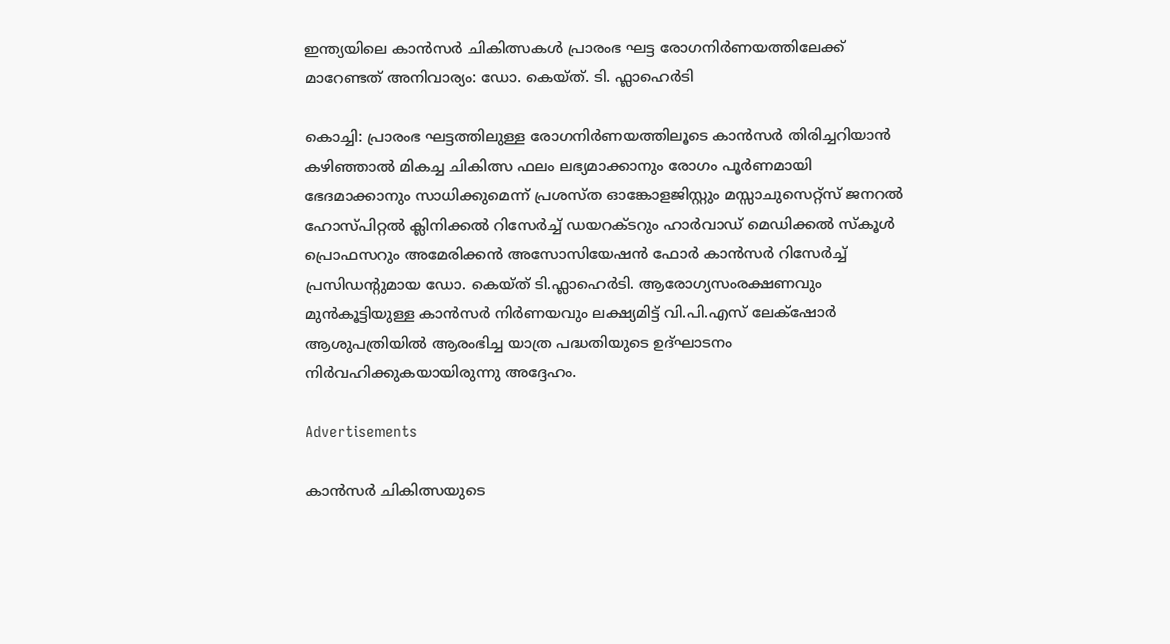ഇന്ത്യയിലെ കാൻസർ ചികിത്സകൾ പ്രാരംഭ ഘട്ട രോഗനിർണയത്തിലേക്ക് മാറേണ്ടത് അനിവാര്യം: ഡോ. കെയ്ത്. ടി. ഫ്ലാഹെർടി

കൊച്ചി: പ്രാരംഭ ഘട്ടത്തിലുള്ള രോഗനിർണയത്തിലൂടെ കാൻസർ തിരിച്ചറിയാൻ കഴിഞ്ഞാൽ മികച്ച ചികിത്സ ഫലം ലഭ്യമാക്കാനും രോഗം പൂർണമായി ഭേദമാക്കാനും സാധിക്കുമെന്ന് പ്രശസ്ത ഓങ്കോളജിസ്റ്റും മസ്സാചുസെറ്റ്സ് ജനറൽ ഹോസ്പിറ്റൽ ക്ലിനിക്കൽ റിസേർച്ച് ഡയറക്ടറും ഹാർവാഡ് മെഡിക്കൽ സ്കൂൾ പ്രൊഫസറും അമേരിക്കൻ അസോസിയേഷൻ ഫോർ കാൻസർ റിസേർച്ച് പ്രസിഡന്‍റുമായ ഡോ. കെയ്ത് ടി.ഫ്ലാഹെർടി. ആരോഗ്യസംരക്ഷണവും മുൻകൂട്ടിയുള്ള കാൻസർ നിർണയവും ലക്ഷ്യമിട്ട് വി.പി.എസ് ലേക്‌ഷോര്‍ ആശുപത്രിയിൽ ആരംഭിച്ച യാത്ര പദ്ധതിയുടെ ഉദ്ഘാടനം നിർവഹിക്കുകയായിരുന്നു അദ്ദേഹം.

Advertisements

കാൻസർ ചികിത്സയുടെ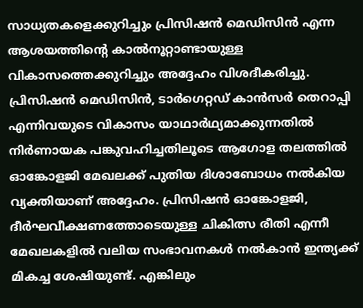സാധ്യതകളെക്കുറിച്ചും പ്രിസിഷൻ മെഡിസിൻ എന്ന ആശയത്തിന്‍റെ കാൽനൂറ്റാണ്ടായുള്ള വികാസത്തെക്കുറിച്ചും അദ്ദേഹം വിശദീകരിച്ചു. പ്രിസിഷൻ മെഡിസിൻ, ടാർഗെറ്റഡ് കാൻസർ തെറാപ്പി എന്നിവയുടെ വികാസം യാഥാർഥ്യമാക്കുന്നതിൽ നിർണായക പങ്കുവഹിച്ചതിലൂടെ ആഗോള തലത്തിൽ ഓങ്കോളജി മേഖലക്ക് പുതിയ ദിശാബോധം നൽകിയ വ്യക്തിയാണ് അദ്ദേഹം. പ്രിസിഷൻ ഓങ്കോളജി, ദീർഘവീക്ഷണത്തോടെയുള്ള ചികിത്സ രീതി എന്നീ മേഖലകളിൽ വലിയ സംഭാവനകൾ നൽകാൻ ഇന്ത്യക്ക് മികച്ച ശേഷിയുണ്ട്. എങ്കിലും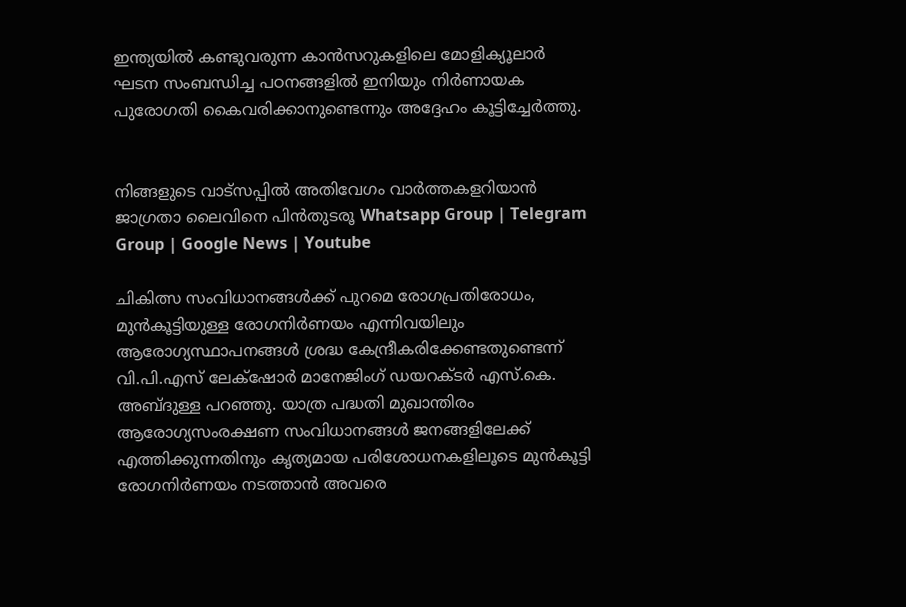ഇന്ത്യയിൽ കണ്ടുവരുന്ന കാൻസറുകളിലെ മോളിക്യൂലാർ ഘടന സംബന്ധിച്ച പഠനങ്ങളിൽ ഇനിയും നിർണായക പുരോഗതി കൈവരിക്കാനുണ്ടെന്നും അദ്ദേഹം കൂട്ടിച്ചേർത്തു.


നിങ്ങളുടെ വാട്സപ്പിൽ അതിവേഗം വാർത്തകളറിയാൻ ജാഗ്രതാ ലൈവിനെ പിൻതുടരൂ Whatsapp Group | Telegram Group | Google News | Youtube

ചികിത്സ സംവിധാനങ്ങൾക്ക് പുറമെ രോഗപ്രതിരോധം, മുൻകൂട്ടിയുള്ള രോഗനിർണയം എന്നിവയിലും ആരോഗ്യസ്ഥാപനങ്ങൾ ശ്രദ്ധ കേന്ദ്രീകരിക്കേണ്ടതുണ്ടെന്ന് വി.പി.എസ് ലേക്‌ഷോര്‍ മാനേജിംഗ് ഡയറക്ടർ എസ്.കെ. അബ്ദുള്ള പറഞ്ഞു. യാത്ര പദ്ധതി മുഖാന്തിരം ആരോഗ്യസംരക്ഷണ സംവിധാനങ്ങൾ ജനങ്ങളിലേക്ക് എത്തിക്കുന്നതിനും കൃത്യമായ പരിശോധനകളിലൂടെ മുൻകൂട്ടി രോഗനിർണയം നടത്താൻ അവരെ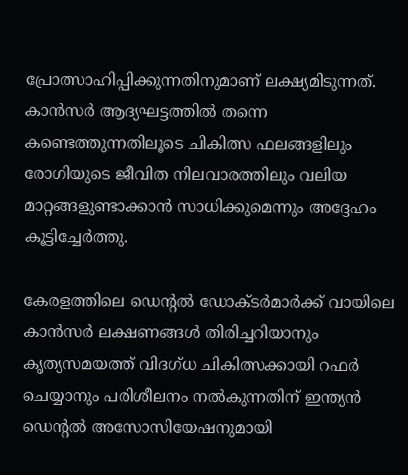പ്രോത്സാഹിപ്പിക്കുന്നതിനുമാണ് ലക്ഷ്യമിടുന്നത്. കാൻസർ ആദ്യഘട്ടത്തിൽ തന്നെ കണ്ടെത്തുന്നതിലൂടെ ചികിത്സ ഫലങ്ങളിലും രോഗിയുടെ ജീവിത നിലവാരത്തിലും വലിയ മാറ്റങ്ങളുണ്ടാക്കാൻ സാധിക്കുമെന്നും അദ്ദേഹം കൂട്ടിച്ചേർത്തു.

കേരളത്തിലെ ഡെന്‍റൽ ഡോക്ടർമാർക്ക് വായിലെ കാൻസർ ലക്ഷ‍ണങ്ങൾ തിരിച്ചറിയാനും കൃത്യസമയത്ത് വിദഗ്ധ ചികിത്സക്കായി റഫർ ചെയ്യാനും പരിശീലനം നൽകുന്നതിന് ഇന്ത്യൻ ഡെന്‍റൽ അസോസിയേഷനുമായി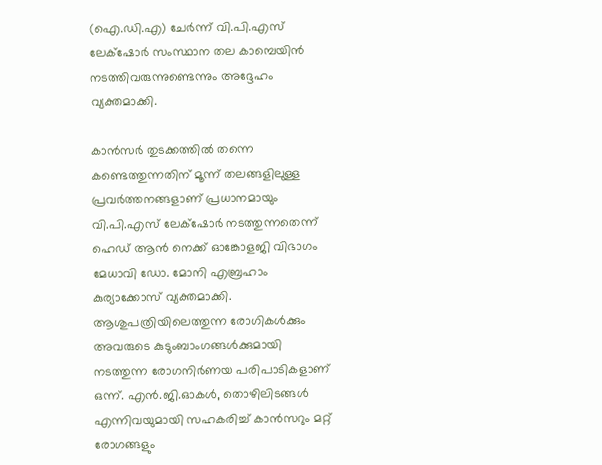(ഐ.ഡി.എ) ചേർന്ന് വി.പി.എസ് ലേക്‌ഷോര്‍ സംസ്ഥാന തല കാമ്പെയിൻ നടത്തിവരുന്നുണ്ടെന്നും അദ്ദേഹം വ്യക്തമാക്കി.

കാൻസർ തുടക്കത്തിൽ തന്നെ കണ്ടെത്തുന്നതിന് മൂന്ന് തലങ്ങളിലുള്ള പ്രവർത്തനങ്ങളാണ് പ്രധാനമായും വി.പി.എസ് ലേക്‌ഷോര്‍ നടത്തുന്നതെന്ന് ഹെഡ് ആൻ നെക്ക് ഓങ്കോളജി വിഭാഗം മേധാവി ഡോ. മോനി എബ്രഹാം കുര്യാക്കോസ് വ്യക്തമാക്കി. ആശുപത്രിയിലെത്തുന്ന രോഗികൾക്കും അവരുടെ കുടുംബാംഗങ്ങൾക്കുമായി നടത്തുന്ന രോഗനിർണയ പരിപാടികളാണ് ഒന്ന്. എൻ.ജി.ഓകൾ, തൊഴിലിടങ്ങൾ എന്നിവയുമായി സഹകരിച്ച് കാൻസറും മറ്റ് രോഗങ്ങളും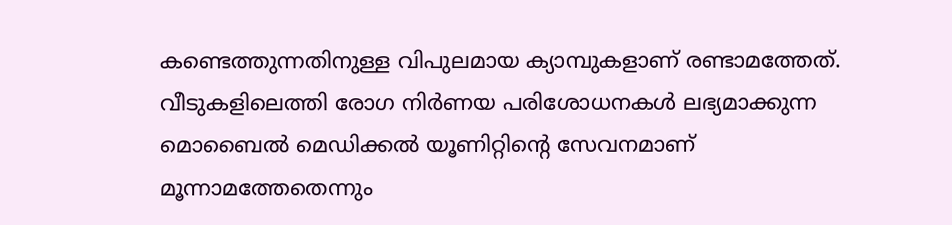കണ്ടെത്തുന്നതിനുള്ള വിപുലമായ ക്യാമ്പുകളാണ് രണ്ടാമത്തേത്. വീടുകളിലെത്തി രോഗ നിർണയ പരിശോധനകൾ ലഭ്യമാക്കുന്ന മൊബൈൽ മെഡിക്കൽ യൂണിറ്റിന്‍റെ സേവനമാണ് മൂന്നാമത്തേതെന്നും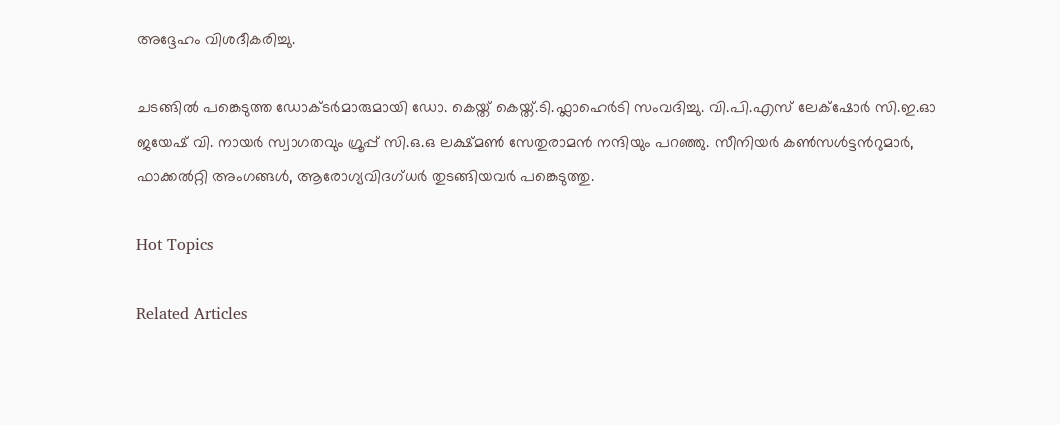അദ്ദേഹം വിശദീകരിച്ചു.

ചടങ്ങിൽ പങ്കെടുത്ത ഡോക്ടർമാരുമായി ഡോ. കെയ്ത് കെയ്ത്.ടി.ഫ്ലാഹെർടി സംവദിച്ചു. വി.പി.എസ് ലേക്‌ഷോര്‍ സി.ഇ.ഓ ജയേഷ് വി. നായർ സ്വാഗതവും ഗ്രൂപ്പ് സി.ഒ.ഒ ലക്ഷ്മൺ സേതുരാമൻ നന്ദിയും പറഞ്ഞു. സീനിയർ കൺസൾട്ടന്‍റുമാർ, ഫാക്കൽറ്റി അംഗങ്ങൾ, ആരോഗ്യവിദഗ്ധർ തുടങ്ങിയവർ പങ്കെടുത്തു.

Hot Topics

Related Articles